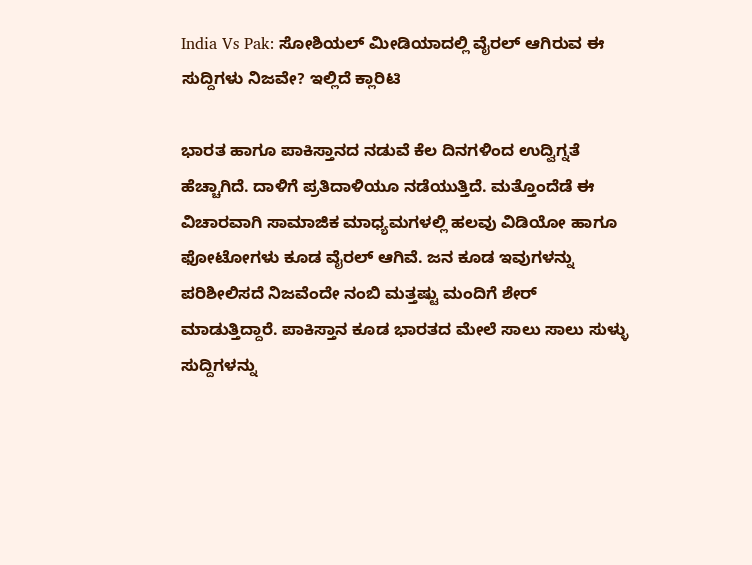India Vs Pak: ಸೋಶಿಯಲ್‌ ಮೀಡಿಯಾದಲ್ಲಿ ವೈರಲ್‌ ಆಗಿರುವ ಈ ಸುದ್ದಿಗಳು ನಿಜವೇ? ಇಲ್ಲಿದೆ ಕ್ಲಾರಿಟಿ

ಭಾರತ ಹಾಗೂ ಪಾಕಿಸ್ತಾನದ ನಡುವೆ ಕೆಲ ದಿನಗಳಿಂದ ಉದ್ವಿಗ್ನತೆ ಹೆಚ್ಚಾಗಿದೆ. ದಾಳಿಗೆ ಪ್ರತಿದಾಳಿಯೂ ನಡೆಯುತ್ತಿದೆ. ಮತ್ತೊಂದೆಡೆ ಈ ವಿಚಾರವಾಗಿ ಸಾಮಾಜಿಕ ಮಾಧ್ಯಮಗಳಲ್ಲಿ ಹಲವು ವಿಡಿಯೋ ಹಾಗೂ ಫೋಟೋಗಳು ಕೂಡ ವೈರಲ್‌ ಆಗಿವೆ. ಜನ ಕೂಡ ಇವುಗಳನ್ನು ಪರಿಶೀಲಿಸದೆ ನಿಜವೆಂದೇ ನಂಬಿ ಮತ್ತಷ್ಟು ಮಂದಿಗೆ ಶೇರ್‌ ಮಾಡುತ್ತಿದ್ದಾರೆ. ಪಾಕಿಸ್ತಾನ ಕೂಡ ಭಾರತದ ಮೇಲೆ ಸಾಲು ಸಾಲು ಸುಳ್ಳು ಸುದ್ದಿಗಳನ್ನು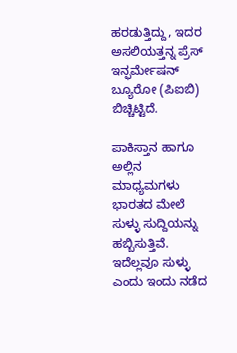ಹರಡುತ್ತಿದ್ದು, ಇದರ ಅಸಲಿಯತ್ತನ್ನ ಪ್ರೆಸ್‌ ಇನ್ಫರ್ಮೇಷನ್‌ ಬ್ಯೂರೋ (ಪಿಐಬಿ) ಬಿಚ್ಚಿಟ್ಟಿದೆ.

ಪಾಕಿಸ್ತಾನ ಹಾಗೂ ಅಲ್ಲಿನ ಮಾಧ್ಯಮಗಳು ಭಾರತದ ಮೇಲೆ ಸುಳ್ಳು ಸುದ್ದಿಯನ್ನು ಹಬ್ಬಿಸುತ್ತಿವೆ. ಇದೆಲ್ಲವೂ ಸುಳ್ಳು ಎಂದು ಇಂದು ನಡೆದ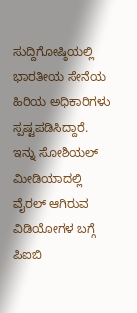ಸುದ್ದಿಗೋಷ್ಠಿಯಲ್ಲಿ ಭಾರತೀಯ ಸೇನೆಯ ಹಿರಿಯ ಅಧಿಕಾರಿಗಳು ಸ್ಪಷ್ಟಪಡಿಸಿದ್ದಾರೆ. ಇನ್ನು ಸೋಶಿಯಲ್‌ ಮೀಡಿಯಾದಲ್ಲಿ ವೈರಲ್‌ ಆಗಿರುವ ವಿಡಿಯೋಗಳ ಬಗ್ಗೆ ಪಿಐಬಿ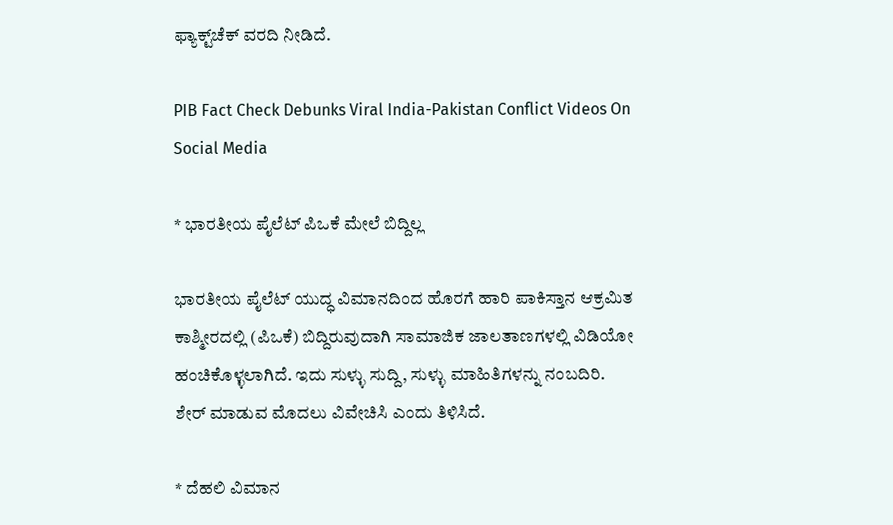ಫ್ಯಾಕ್ಟ್‌ಚೆಕ್‌ ವರದಿ ನೀಡಿದೆ.

PIB Fact Check Debunks Viral India-Pakistan Conflict Videos On Social Media

* ಭಾರತೀಯ ಪೈಲೆಟ್‌ ಪಿಒಕೆ ಮೇಲೆ ಬಿದ್ದಿಲ್ಲ

ಭಾರತೀಯ ಪೈಲೆಟ್‌ ಯುದ್ಧ ವಿಮಾನದಿಂದ ಹೊರಗೆ ಹಾರಿ ಪಾಕಿಸ್ತಾನ ಆಕ್ರಮಿತ ಕಾಶ್ಮೀರದಲ್ಲಿ (ಪಿಒಕೆ) ಬಿದ್ದಿರುವುದಾಗಿ ಸಾಮಾಜಿಕ ಜಾಲತಾಣಗಳಲ್ಲಿ ವಿಡಿಯೋ ಹಂಚಿಕೊಳ್ಳಲಾಗಿದೆ. ಇದು ಸುಳ್ಳು ಸುದ್ದಿ, ಸುಳ್ಳು ಮಾಹಿತಿಗಳನ್ನು ನಂಬದಿರಿ. ಶೇರ್‌ ಮಾಡುವ ಮೊದಲು ವಿವೇಚಿಸಿ ಎಂದು ತಿಳಿಸಿದೆ.

* ದೆಹಲಿ ವಿಮಾನ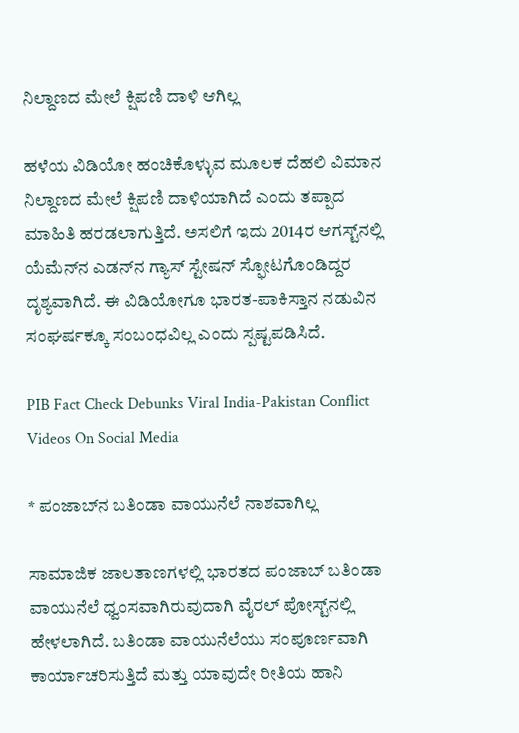ನಿಲ್ದಾಣದ ಮೇಲೆ ಕ್ಷಿಪಣಿ ದಾಳಿ ಆಗಿಲ್ಲ

ಹಳೆಯ ವಿಡಿಯೋ ಹಂಚಿಕೊಳ್ಳುವ ಮೂಲಕ ದೆಹಲಿ ವಿಮಾನ ನಿಲ್ದಾಣದ ಮೇಲೆ ಕ್ಷಿಪಣಿ ದಾಳಿಯಾಗಿದೆ ಎಂದು ತಪ್ಪಾದ ಮಾಹಿತಿ ಹರಡಲಾಗುತ್ತಿದೆ. ಅಸಲಿಗೆ ಇದು 2014ರ ಆಗಸ್ಟ್‌ನಲ್ಲಿ ಯೆಮೆನ್‌ನ ಎಡನ್‌ನ ಗ್ಯಾಸ್‌ ಸ್ಟೇಷನ್‌ ಸ್ಫೋಟಗೊಂಡಿದ್ದರ ದೃಶ್ಯವಾಗಿದೆ. ಈ ವಿಡಿಯೋಗೂ ಭಾರತ-ಪಾಕಿಸ್ತಾನ ನಡುವಿನ ಸಂಘರ್ಷಕ್ಕೂ ಸಂಬಂಧವಿಲ್ಲ ಎಂದು ಸ್ಪಷ್ಟಪಡಿಸಿದೆ.

PIB Fact Check Debunks Viral India-Pakistan Conflict Videos On Social Media

* ಪಂಜಾಬ್‌ನ ಬತಿಂಡಾ ವಾಯುನೆಲೆ ನಾಶವಾಗಿಲ್ಲ

ಸಾಮಾಜಿಕ ಜಾಲತಾಣಗಳಲ್ಲಿ ಭಾರತದ ಪಂಜಾಬ್‌ ಬತಿಂಡಾ ವಾಯುನೆಲೆ ಧ್ವಂಸವಾಗಿರುವುದಾಗಿ ವೈರಲ್‌ ಪೋಸ್ಟ್‌ನಲ್ಲಿ ಹೇಳಲಾಗಿದೆ. ಬತಿಂಡಾ ವಾಯುನೆಲೆಯು ಸಂಪೂರ್ಣವಾಗಿ ಕಾರ್ಯಾಚರಿಸುತ್ತಿದೆ ಮತ್ತು ಯಾವುದೇ ರೀತಿಯ ಹಾನಿ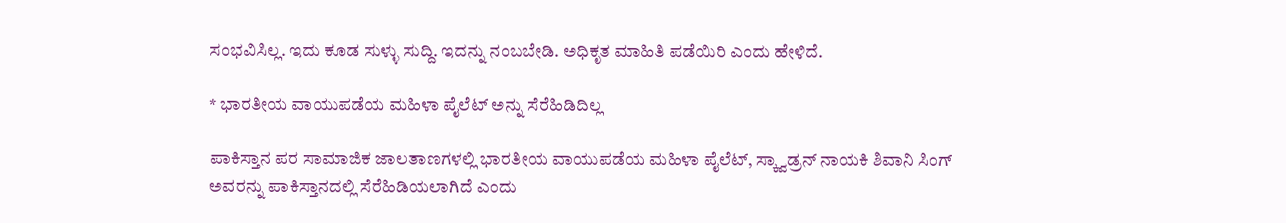ಸಂಭವಿಸಿಲ್ಲ. ಇದು ಕೂಡ ಸುಳ್ಳು ಸುದ್ದಿ. ಇದನ್ನು ನಂಬಬೇಡಿ. ಅಧಿಕೃತ ಮಾಹಿತಿ ಪಡೆಯಿರಿ ಎಂದು ಹೇಳಿದೆ.

* ಭಾರತೀಯ ವಾಯುಪಡೆಯ ಮಹಿಳಾ ಪೈಲೆಟ್ ಅನ್ನು ಸೆರೆಹಿಡಿದಿಲ್ಲ

ಪಾಕಿಸ್ತಾನ ಪರ ಸಾಮಾಜಿಕ ಜಾಲತಾಣಗಳಲ್ಲಿ ಭಾರತೀಯ ವಾಯುಪಡೆಯ ಮಹಿಳಾ ಪೈಲೆಟ್, ಸ್ಕ್ವಾಡ್ರನ್‌ ನಾಯಕಿ ಶಿವಾನಿ ಸಿಂಗ್‌ ಅವರನ್ನು ಪಾಕಿಸ್ತಾನದಲ್ಲಿ ಸೆರೆಹಿಡಿಯಲಾಗಿದೆ ಎಂದು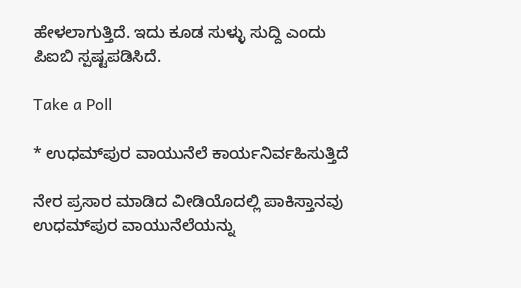ಹೇಳಲಾಗುತ್ತಿದೆ. ಇದು ಕೂಡ ಸುಳ್ಳು ಸುದ್ದಿ ಎಂದು ಪಿಐಬಿ ಸ್ಪಷ್ಟಪಡಿಸಿದೆ.

Take a Poll

* ಉಧಮ್‌ಪುರ ವಾಯುನೆಲೆ ಕಾರ್ಯನಿರ್ವಹಿಸುತ್ತಿದೆ

ನೇರ ಪ್ರಸಾರ ಮಾಡಿದ ವೀಡಿಯೊದಲ್ಲಿ ಪಾಕಿಸ್ತಾನವು ಉಧಮ್‌ಪುರ ವಾಯುನೆಲೆಯನ್ನು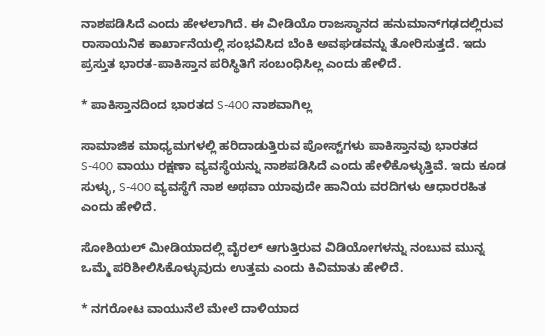ನಾಶಪಡಿಸಿದೆ ಎಂದು ಹೇಳಲಾಗಿದೆ. ಈ ವೀಡಿಯೊ ರಾಜಸ್ಥಾನದ ಹನುಮಾನ್‌ಗಢದಲ್ಲಿರುವ ರಾಸಾಯನಿಕ ಕಾರ್ಖಾನೆಯಲ್ಲಿ ಸಂಭವಿಸಿದ ಬೆಂಕಿ ಅವಘಡವನ್ನು ತೋರಿಸುತ್ತದೆ. ಇದು ಪ್ರಸ್ತುತ ಭಾರತ-ಪಾಕಿಸ್ತಾನ ಪರಿಸ್ಥಿತಿಗೆ ಸಂಬಂಧಿಸಿಲ್ಲ ಎಂದು ಹೇಳಿದೆ.

* ಪಾಕಿಸ್ತಾನದಿಂದ ಭಾರತದ S-400 ನಾಶವಾಗಿಲ್ಲ

ಸಾಮಾಜಿಕ ಮಾಧ್ಯಮಗಳಲ್ಲಿ ಹರಿದಾಡುತ್ತಿರುವ ಪೋಸ್ಟ್‌ಗಳು ಪಾಕಿಸ್ತಾನವು ಭಾರತದ S-400 ವಾಯು ರಕ್ಷಣಾ ವ್ಯವಸ್ಥೆಯನ್ನು ನಾಶಪಡಿಸಿದೆ ಎಂದು ಹೇಳಿಕೊಳ್ಳುತ್ತಿವೆ. ಇದು ಕೂಡ ಸುಳ್ಳು, S-400 ವ್ಯವಸ್ಥೆಗೆ ನಾಶ ಅಥವಾ ಯಾವುದೇ ಹಾನಿಯ ವರದಿಗಳು ಆಧಾರರಹಿತ ಎಂದು ಹೇಳಿದೆ.

ಸೋಶಿಯಲ್‌ ಮೀಡಿಯಾದಲ್ಲಿ ವೈರಲ್‌ ಆಗುತ್ತಿರುವ ವಿಡಿಯೋಗಳನ್ನು ನಂಬುವ ಮುನ್ನ ಒಮ್ಮೆ ಪರಿಶೀಲಿಸಿಕೊಳ್ಳುವುದು ಉತ್ತಮ ಎಂದು ಕಿವಿಮಾತು ಹೇಳಿದೆ.

* ನಗರೋಟ ವಾಯುನೆಲೆ ಮೇಲೆ ದಾಳಿಯಾದ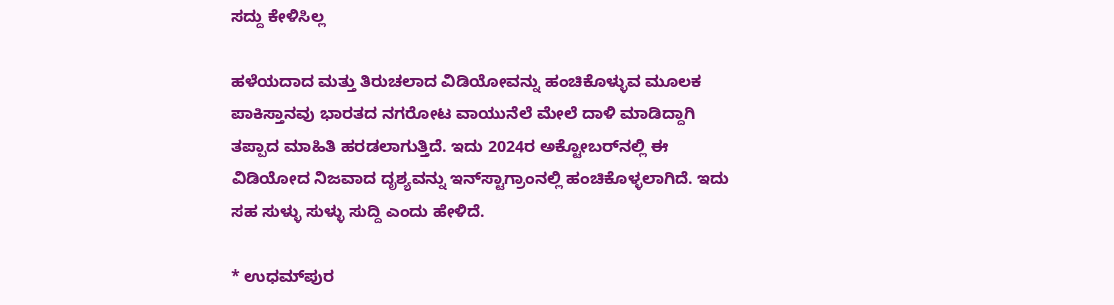ಸದ್ದು ಕೇಳಿಸಿಲ್ಲ

ಹಳೆಯದಾದ ಮತ್ತು ತಿರುಚಲಾದ ವಿಡಿಯೋವನ್ನು ಹಂಚಿಕೊಳ್ಳುವ ಮೂಲಕ ಪಾಕಿಸ್ತಾನವು ಭಾರತದ ನಗರೋಟ ವಾಯುನೆಲೆ ಮೇಲೆ ದಾಳಿ ಮಾಡಿದ್ದಾಗಿ ತಪ್ಪಾದ ಮಾಹಿತಿ ಹರಡಲಾಗುತ್ತಿದೆ. ಇದು 2024ರ ಅಕ್ಟೋಬರ್‌ನಲ್ಲಿ ಈ ವಿಡಿಯೋದ ನಿಜವಾದ ದೃಶ್ಯವನ್ನು ಇನ್‌ಸ್ಟಾಗ್ರಾಂನಲ್ಲಿ ಹಂಚಿಕೊಳ್ಳಲಾಗಿದೆ. ಇದು ಸಹ ಸುಳ್ಳು ಸುಳ್ಳು ಸುದ್ದಿ ಎಂದು ಹೇಳಿದೆ.

* ಉಧಮ್‌ಪುರ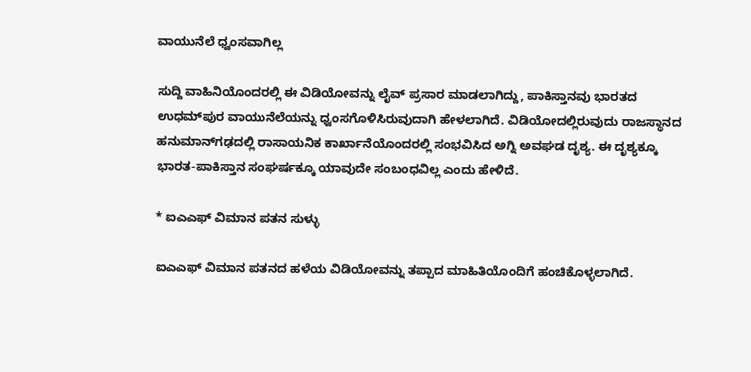ವಾಯುನೆಲೆ ಧ್ವಂಸವಾಗಿಲ್ಲ

ಸುದ್ದಿ ವಾಹಿನಿಯೊಂದರಲ್ಲಿ ಈ ವಿಡಿಯೋವನ್ನು ಲೈವ್‌ ಪ್ರಸಾರ ಮಾಡಲಾಗಿದ್ದು, ಪಾಕಿಸ್ತಾನವು ಭಾರತದ ಉಧಮ್‌ಪುರ ವಾಯುನೆಲೆಯನ್ನು ಧ್ವಂಸಗೊಳಿಸಿರುವುದಾಗಿ ಹೇಳಲಾಗಿದೆ. ವಿಡಿಯೋದಲ್ಲಿರುವುದು ರಾಜಸ್ಥಾನದ ಹನುಮಾನ್‌ಗಢದಲ್ಲಿ ರಾಸಾಯನಿಕ ಕಾರ್ಖಾನೆಯೊಂದರಲ್ಲಿ ಸಂಭವಿಸಿದ ಅಗ್ನಿ ಅವಘಡ ದೃಶ್ಯ. ಈ ದೃಶ್ಯಕ್ಕೂ ಭಾರತ-ಪಾಕಿಸ್ತಾನ ಸಂಘರ್ಷಕ್ಕೂ ಯಾವುದೇ ಸಂಬಂಧವಿಲ್ಲ ಎಂದು ಹೇಳಿದೆ.

* ಐಎಎಫ್‌ ವಿಮಾನ ಪತನ ಸುಳ್ಳು

ಐಎಎಫ್‌ ವಿಮಾನ ಪತನದ ಹಳೆಯ ವಿಡಿಯೋವನ್ನು ತಪ್ಪಾದ ಮಾಹಿತಿಯೊಂದಿಗೆ ಹಂಚಿಕೊಳ್ಳಲಾಗಿದೆ.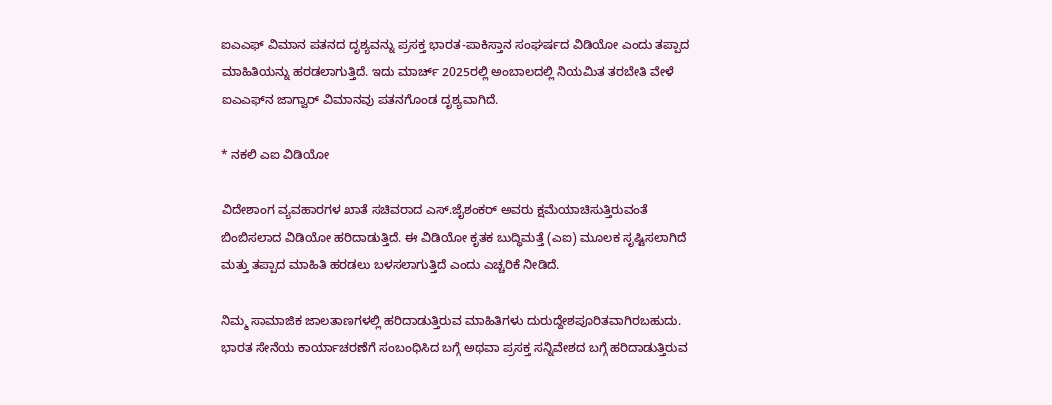ಐಎಎಫ್‌ ವಿಮಾನ ಪತನದ ದೃಶ್ಯವನ್ನು ಪ್ರಸಕ್ತ ಭಾರತ-ಪಾಕಿಸ್ತಾನ ಸಂಘರ್ಷದ ವಿಡಿಯೋ ಎಂದು ತಪ್ಪಾದ ಮಾಹಿತಿಯನ್ನು ಹರಡಲಾಗುತ್ತಿದೆ. ಇದು ಮಾರ್ಚ್‌ 2025ರಲ್ಲಿ ಅಂಬಾಲದಲ್ಲಿ ನಿಯಮಿತ ತರಬೇತಿ ವೇಳೆ ಐಎಎಫ್‌ನ ಜಾಗ್ವಾರ್‌ ವಿಮಾನವು ಪತನಗೊಂಡ ದೃಶ್ಯವಾಗಿದೆ.

* ನಕಲಿ ಎಐ ವಿಡಿಯೋ

ವಿದೇಶಾಂಗ ವ್ಯವಹಾರಗಳ ಖಾತೆ ಸಚಿವರಾದ ಎಸ್‌.ಜೈಶಂಕರ್‌ ಅವರು ಕ್ಷಮೆಯಾಚಿಸುತ್ತಿರುವಂತೆ ಬಿಂಬಿಸಲಾದ ವಿಡಿಯೋ ಹರಿದಾಡುತ್ತಿದೆ. ಈ ವಿಡಿಯೋ ಕೃತಕ ಬುದ್ಧಿಮತ್ತೆ (ಎಐ) ಮೂಲಕ ಸೃಷ್ಟಿಸಲಾಗಿದೆ ಮತ್ತು ತಪ್ಪಾದ ಮಾಹಿತಿ ಹರಡಲು ಬಳಸಲಾಗುತ್ತಿದೆ ಎಂದು ಎಚ್ಚರಿಕೆ ನೀಡಿದೆ.

ನಿಮ್ಮ ಸಾಮಾಜಿಕ ಜಾಲತಾಣಗಳಲ್ಲಿ ಹರಿದಾಡುತ್ತಿರುವ ಮಾಹಿತಿಗಳು ದುರುದ್ದೇಶಪೂರಿತವಾಗಿರಬಹುದು. ಭಾರತ ಸೇನೆಯ ಕಾರ್ಯಾಚರಣೆಗೆ ಸಂಬಂಧಿಸಿದ ಬಗ್ಗೆ ಅಥವಾ ಪ್ರಸಕ್ತ ಸನ್ನಿವೇಶದ ಬಗ್ಗೆ ಹರಿದಾಡುತ್ತಿರುವ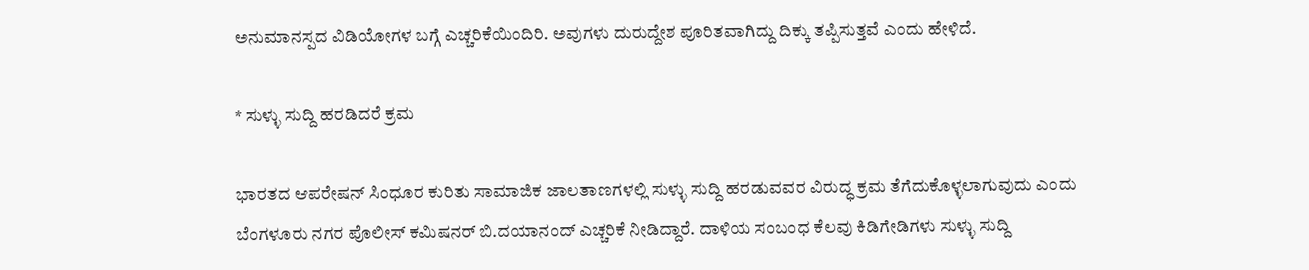ಅನುಮಾನಸ್ಪದ ವಿಡಿಯೋಗಳ ಬಗ್ಗೆ ಎಚ್ಚರಿಕೆಯಿಂದಿರಿ. ಅವುಗಳು ದುರುದ್ದೇಶ ಪೂರಿತವಾಗಿದ್ದು ದಿಕ್ಕು ತಪ್ಪಿಸುತ್ತವೆ ಎಂದು ಹೇಳಿದೆ.

* ಸುಳ್ಳು ಸುದ್ದಿ ಹರಡಿದರೆ ಕ್ರಮ

ಭಾರತದ ಆಪರೇಷನ್‌ ಸಿಂಧೂರ ಕುರಿತು ಸಾಮಾಜಿಕ ಜಾಲತಾಣಗಳಲ್ಲಿ ಸುಳ್ಳು ಸುದ್ದಿ ಹರಡುವವರ ವಿರುದ್ಧ ಕ್ರಮ ತೆಗೆದುಕೊಳ್ಳಲಾಗುವುದು ಎಂದು ಬೆಂಗಳೂರು ನಗರ ಪೊಲೀಸ್‌ ಕಮಿಷನರ್‌ ಬಿ.ದಯಾನಂದ್‌ ಎಚ್ಚರಿಕೆ ನೀಡಿದ್ದಾರೆ. ದಾಳಿಯ ಸಂಬಂಧ ಕೆಲವು ಕಿಡಿಗೇಡಿಗಳು ಸುಳ್ಳು ಸುದ್ದಿ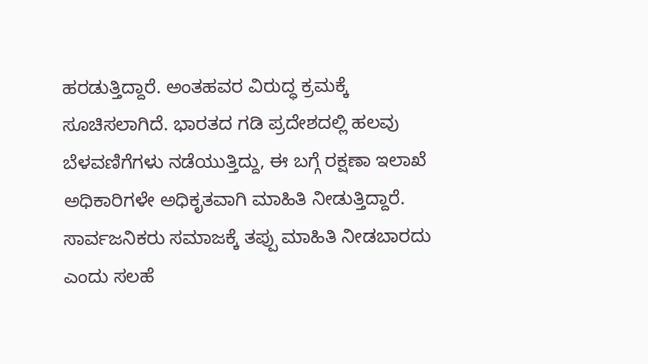ಹರಡುತ್ತಿದ್ದಾರೆ. ಅಂತಹವರ ವಿರುದ್ಧ ಕ್ರಮಕ್ಕೆ ಸೂಚಿಸಲಾಗಿದೆ. ಭಾರತದ ಗಡಿ ಪ್ರದೇಶದಲ್ಲಿ ಹಲವು ಬೆಳವಣಿಗೆಗಳು ನಡೆಯುತ್ತಿದ್ದು, ಈ ಬಗ್ಗೆ ರಕ್ಷಣಾ ಇಲಾಖೆ ಅಧಿಕಾರಿಗಳೇ ಅಧಿಕೃತವಾಗಿ ಮಾಹಿತಿ ನೀಡುತ್ತಿದ್ದಾರೆ. ಸಾರ್ವಜನಿಕರು ಸಮಾಜಕ್ಕೆ ತಪ್ಪು ಮಾಹಿತಿ ನೀಡಬಾರದು ಎಂದು ಸಲಹೆ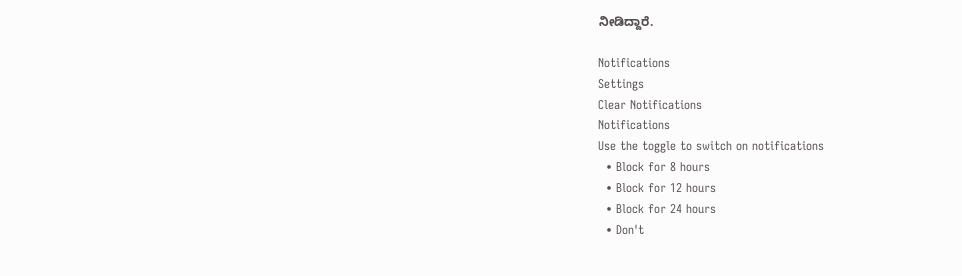ನೀಡಿದ್ದಾರೆ.

Notifications
Settings
Clear Notifications
Notifications
Use the toggle to switch on notifications
  • Block for 8 hours
  • Block for 12 hours
  • Block for 24 hours
  • Don't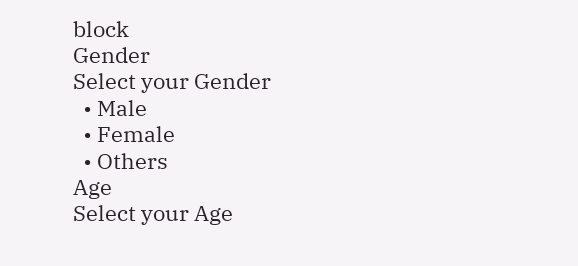block
Gender
Select your Gender
  • Male
  • Female
  • Others
Age
Select your Age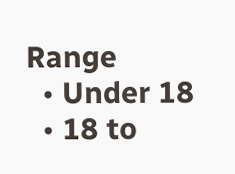Range
  • Under 18
  • 18 to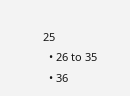25
  • 26 to 35
  • 36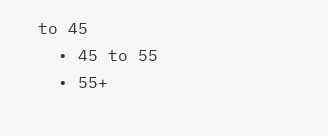to 45
  • 45 to 55
  • 55+